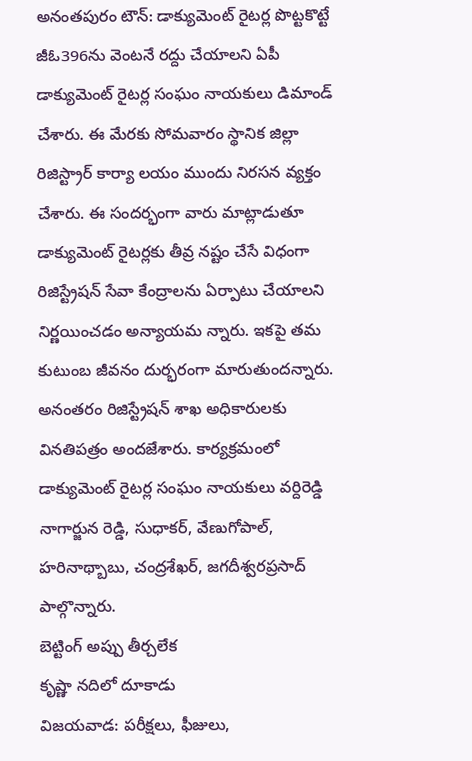అనంతపురం టౌన్: డాక్యుమెంట్ రైటర్ల పొట్టకొట్టే జీఓ396ను వెంటనే రద్దు చేయాలని ఏపీ డాక్యుమెంట్ రైటర్ల సంఘం నాయకులు డిమాండ్ చేశారు. ఈ మేరకు సోమవారం స్థానిక జిల్లా రిజిస్ట్రార్ కార్యా లయం ముందు నిరసన వ్యక్తం చేశారు. ఈ సందర్భంగా వారు మాట్లాడుతూ డాక్యుమెంట్ రైటర్లకు తీవ్ర నష్టం చేసే విధంగా రిజిస్ట్రేషన్ సేవా కేంద్రాలను ఏర్పాటు చేయాలని నిర్ణయించడం అన్యాయమ న్నారు. ఇకపై తమ కుటుంబ జీవనం దుర్భరంగా మారుతుందన్నారు. అనంతరం రిజిస్ట్రేషన్ శాఖ అధికారులకు వినతిపత్రం అందజేశారు. కార్యక్రమంలో డాక్యుమెంట్ రైటర్ల సంఘం నాయకులు వర్దిరెడ్డి నాగార్జున రెడ్డి, సుధాకర్, వేణుగోపాల్, హరినాథ్బాబు, చంద్రశేఖర్, జగదీశ్వరప్రసాద్ పాల్గొన్నారు.
బెట్టింగ్ అప్పు తీర్చలేక
కృష్ణా నదిలో దూకాడు
విజయవాడ: పరీక్షలు, ఫీజులు,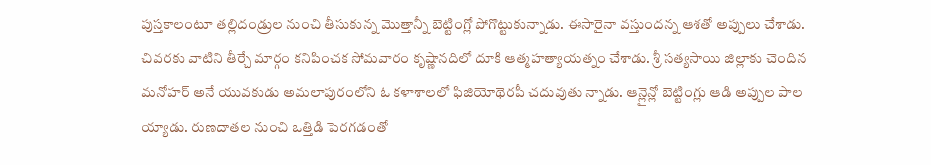పుస్తకాలంటూ తల్లిదండ్రుల నుంచి తీసుకున్న మొత్తాన్నీ బెట్టింగ్లో పోగొట్టుకున్నాడు. ఈసారైనా వస్తుందన్న ఆశతో అప్పులు చేశాడు. చివరకు వాటిని తీర్చే మార్గం కనిపించక సోమవారం కృష్ణానదిలో దూకి ఆత్మహత్యాయత్నం చేశాడు. శ్రీ సత్యసాయి జిల్లాకు చెందిన మనోహర్ అనే యువకుడు అమలాపురంలోని ఓ కళాశాలలో ఫిజియోథెరపీ చదువుతు న్నాడు. ఆన్లైన్లో బెట్టింగ్లు ఆడి అప్పుల పాల య్యాడు. రుణదాతల నుంచి ఒత్తిడి పెరగడంతో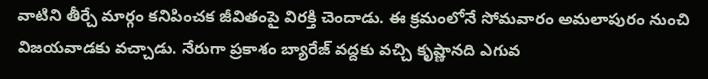వాటిని తీర్చే మార్గం కనిపించక జీవితంపై విరక్తి చెందాడు. ఈ క్రమంలోనే సోమవారం అమలాపురం నుంచి విజయవాడకు వచ్చాడు. నేరుగా ప్రకాశం బ్యారేజ్ వద్దకు వచ్చి కృష్ణానది ఎగువ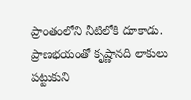ప్రాంతంలోని నీటిలోకి దూకాడు. ప్రాణభయంతో కృష్ణానది లాకులు పట్టుకుని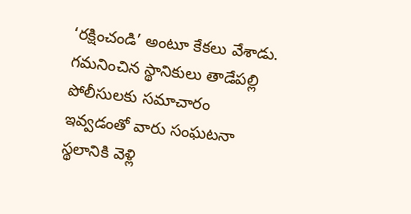‘రక్షించండి’ అంటూ కేకలు వేశాడు. గమనించిన స్థానికులు తాడేపల్లి పోలీసులకు సమాచారం ఇవ్వడంతో వారు సంఘటనా స్థలానికి వెళ్లి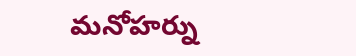మనోహర్ను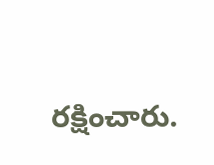రక్షించారు.